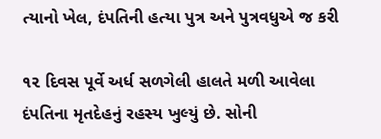ત્યાનો ખેલ, દંપતિની હત્યા પુત્ર અને પુત્રવધુએ જ કરી

૧૨ દિવસ પૂર્વે અર્ધ સળગેલી હાલતે મળી આવેલા દંપતિના મૃતદેહનું રહસ્ય ખુલ્યું છે. સોની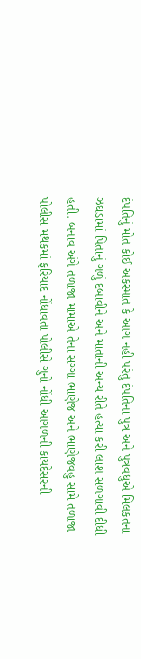દંપતિનું મોત કોઈ અકસ્માત કે આગ નહી પરંતુ દંપતિના પુત્ર અને પુત્રવધુએ મિલકતના ઝઘડામાં પિતાનું ગળું દબાવીને અને માતાની અન્ય રીતે હત્યા કરી લાશ સળગાવી દીધી હતી. બનાવ અંગે તળાજા મામાએ તેના સગ્ગા ભાણેજ અને ભાણેજવહુ સામે તળાજા પોલીસ મથકમાં ફરિયાદ નોંધાવતા પોલીસે ગુનો નોંધી આગળની કાયદેસરની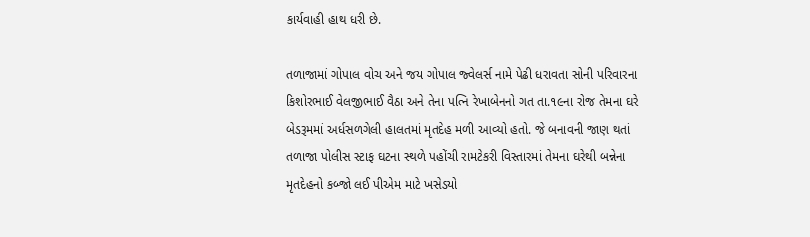કાર્યવાહી હાથ ધરી છે.

તળાજામાં ગોપાલ વોચ અને જય ગોપાલ જ્વેલર્સ નામે પેઢી ધરાવતા સોની પરિવારના કિશોરભાઈ વેલજીભાઈ વૈઠા અને તેના પત્નિ રેખાબેનનો ગત તા.૧૯ના રોજ તેમના ઘરે બેડરૂમમાં અર્ધસળગેલી હાલતમાં મૃતદેહ મળી આવ્યો હતો. જે બનાવની જાણ થતાં તળાજા પોલીસ સ્ટાફ ઘટના સ્થળે પહોંચી રામટેકરી વિસ્તારમાં તેમના ઘરેથી બન્નેના મૃતદેહનો કબ્જો લઈ પીએમ માટે ખસેડયો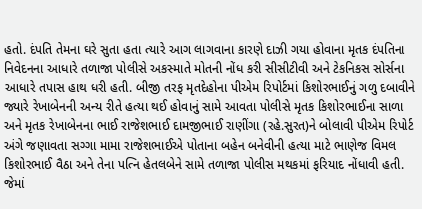હતો. દંપતિ તેમના ઘરે સુતા હતા ત્યારે આગ લાગવાના કારણે દાઝી ગયા હોવાના મૃતક દંપતિના નિવેદનના આધારે તળાજા પોલીસે અકસ્માતે મોતની નોંધ કરી સીસીટીવી અને ટેકનિકસ સોર્સના આધારે તપાસ હાથ ધરી હતી. બીજી તરફ મૃતદેહોના પીએમ રિપોર્ટમાં કિશોરભાઈનું ગળુ દબાવીને જ્યારે રેખાબેનની અન્ય રીતે હત્યા થઈ હોવાનું સામે આવતા પોલીસે મૃતક કિશોરભાઈના સાળા અને મૃતક રેખાબેનના ભાઈ રાજેશભાઈ દામજીભાઈ રાણીંગા (રહે.સુરત)ને બોલાવી પીએમ રિપોર્ટ અંગે જણાવતા સગ્ગા મામા રાજેશભાઈએ પોતાના બહેન બનેવીની હત્યા માટે ભાણેજ વિમલ કિશોરભાઈ વૈઠા અને તેના પત્નિ હેતલબેને સામે તળાજા પોલીસ મથકમાં ફરિયાદ નોંધાવી હતી. જેમાં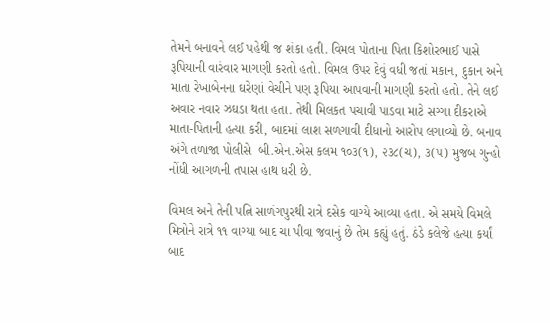તેમને બનાવને લઈ પહેથી જ શંકા હતી. વિમલ પોતાના પિતા કિશોરભાઈ પાસે રૂપિયાની વારંવાર માગણી કરતો હતો. વિમલ ઉપર દેવું વધી જતાં મકાન, દુકાન અને માતા રેખાબેનના ઘરેણાં વેચીને પણ રૂપિયા આપવાની માગણી કરતો હતો. તેને લઈ અવાર નવાર ઝઘડા થતા હતા. તેથી મિલકત પચાવી પાડવા માટે સગ્ગા દીકરાએ માતા-પિતાની હત્યા કરી, બાદમાં લાશ સળગાવી દીધાનો આરોપ લગાવ્યો છે. બનાવ અંગે તળાજા પોલીસે  બી.એન.એસ કલમ ૧૦૩(૧), ૨૩૮(ચ), ૩(૫) મુજબ ગુન્હો નોંધી આગળની તપાસ હાથ ધરી છે.

વિમલ અને તેની પત્નિ સાળંગપુરથી રાત્રે દસેક વાગ્યે આવ્યા હતા. એ સમયે વિમલે મિત્રોને રાત્રે ૧૧ વાગ્યા બાદ ચા પીવા જવાનું છે તેમ કહ્યું હતું. ઠંડે કલેજે હત્યા કર્યાં બાદ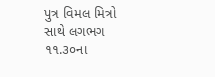પુત્ર વિમલ મિત્રો સાથે લગભગ ૧૧.૩૦ના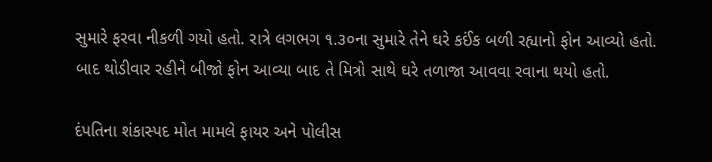સુમારે ફરવા નીકળી ગયો હતો. રાત્રે લગભગ ૧.૩૦ના સુમારે તેને ઘરે કઈંક બળી રહ્યાનો ફોન આવ્યો હતો. બાદ થોડીવાર રહીને બીજો ફોન આવ્યા બાદ તે મિત્રો સાથે ઘરે તળાજા આવવા રવાના થયો હતો.

દંપતિના શંકાસ્પદ મોત મામલે ફાયર અને પોલીસ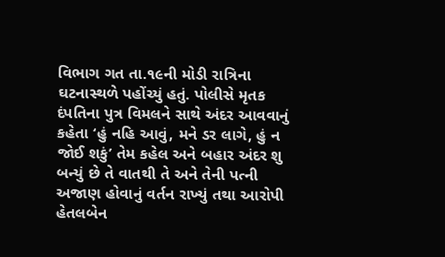વિભાગ ગત તા.૧૯ની મોડી રાત્રિના ઘટનાસ્થળે પહોંચ્યું હતું. પોલીસે મૃતક દંપતિના પુત્ર વિમલને સાથે અંદર આવવાનું કહેતા ‘હું નહિ આવું, મને ડર લાગે, હું ન જોઈ શકું’ તેમ કહેલ અને બહાર અંદર શુ બન્યું છે તે વાતથી તે અને તેની પત્ની અજાણ હોવાનું વર્તન રાખ્યું તથા આરોપી હેતલબેન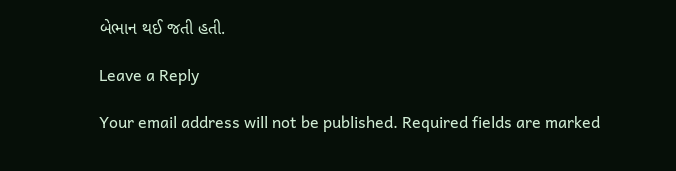બેભાન થઈ જતી હતી.

Leave a Reply

Your email address will not be published. Required fields are marked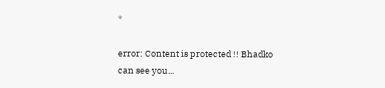*

error: Content is protected !! Bhadko can see you...